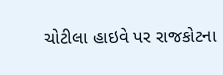ચોટીલા હાઇવે પર રાજકોટના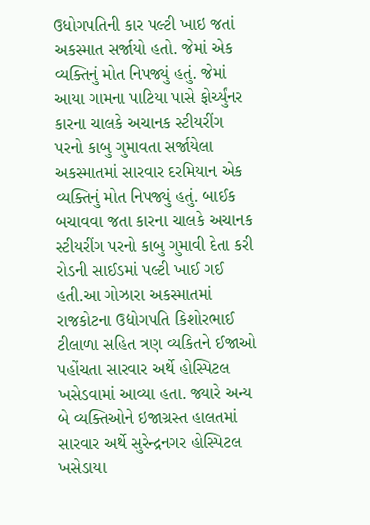ઉધોગપતિની કાર પલ્ટી ખાઇ જતાં અકસ્માત સર્જાયો હતો. જેમાં એક વ્યક્તિનું મોત નિપજ્યું હતું. જેમાં આયા ગામના પાટિયા પાસે ફોર્ચ્યુંનર કારના ચાલકે અચાનક સ્ટીયરીંગ પરનો કાબુ ગુમાવતા સર્જાયેલા અકસ્માતમાં સારવાર દરમિયાન એક વ્યક્તિનું મોત નિપજ્યું હતું. બાઈક બચાવવા જતા કારના ચાલકે અચાનક સ્ટીયરીંગ પરનો કાબુ ગુમાવી દેતા કરી રોડની સાઈડમાં પલ્ટી ખાઈ ગઈ હતી.આ ગોઝારા અકસ્માતમાં રાજકોટના ઉદ્યોગપતિ કિશોરભાઈ ટીલાળા સહિત ત્રણ વ્યકિતને ઈજાઓ પહોંચતા સારવાર અર્થે હોસ્પિટલ ખસેડવામાં આવ્યા હતા. જ્યારે અન્ય બે વ્યક્તિઓને ઇજાગ્રસ્ત હાલતમાં સારવાર અર્થે સુરેન્દ્રનગર હોસ્પિટલ ખસેડાયા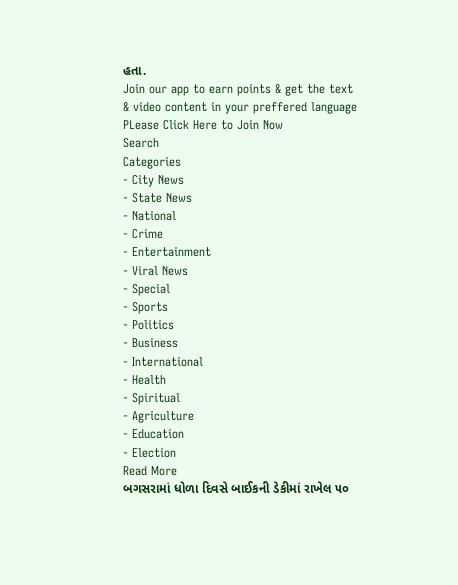હતા.
Join our app to earn points & get the text & video content in your preffered language
PLease Click Here to Join Now
Search
Categories
- City News
- State News
- National
- Crime
- Entertainment
- Viral News
- Special
- Sports
- Politics
- Business
- International
- Health
- Spiritual
- Agriculture
- Education
- Election
Read More
બગસરામાં ધોળા દિવસે બાઈકની ડેકીમાં રાખેલ ૫૦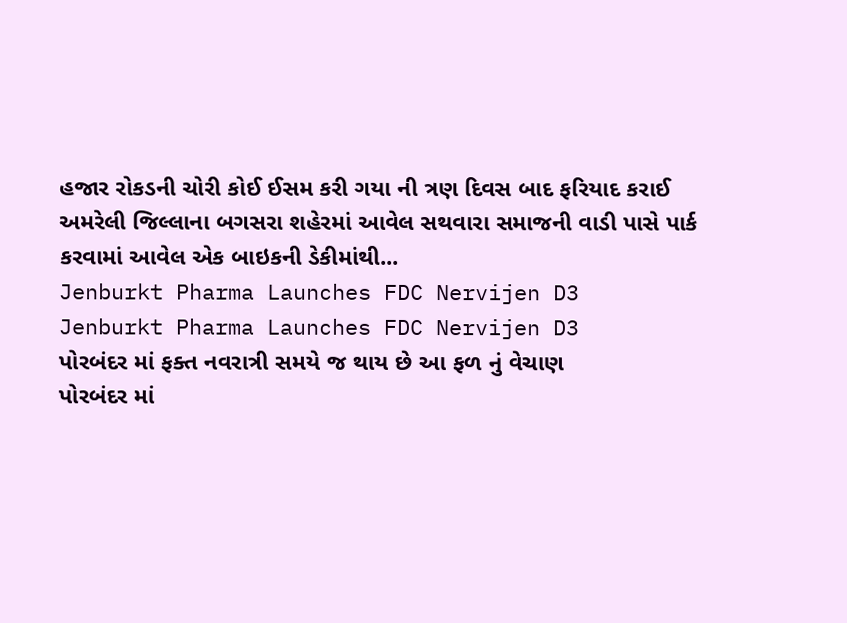હજાર રોકડની ચોરી કોઈ ઈસમ કરી ગયા ની ત્રણ દિવસ બાદ ફરિયાદ કરાઈ
અમરેલી જિલ્લાના બગસરા શહેરમાં આવેલ સથવારા સમાજની વાડી પાસે પાર્ક કરવામાં આવેલ એક બાઇકની ડેકીમાંથી...
Jenburkt Pharma Launches FDC Nervijen D3
Jenburkt Pharma Launches FDC Nervijen D3
પોરબંદર માં ફક્ત નવરાત્રી સમયે જ થાય છે આ ફળ નું વેચાણ
પોરબંદર માં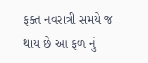ફક્ત નવરાત્રી સમયે જ થાય છે આ ફળ નું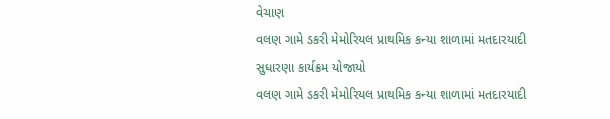વેચાણ
વલણ ગામે ડકરી મેમોરિયલ પ્રાથમિક કન્યા શાળામાં મતદારયાદી સુધારણા કાર્યક્રમ યોજાયો
વલણ ગામે ડકરી મેમોરિયલ પ્રાથમિક કન્યા શાળામાં મતદારયાદી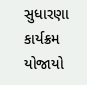સુધારણા કાર્યક્રમ યોજાયો